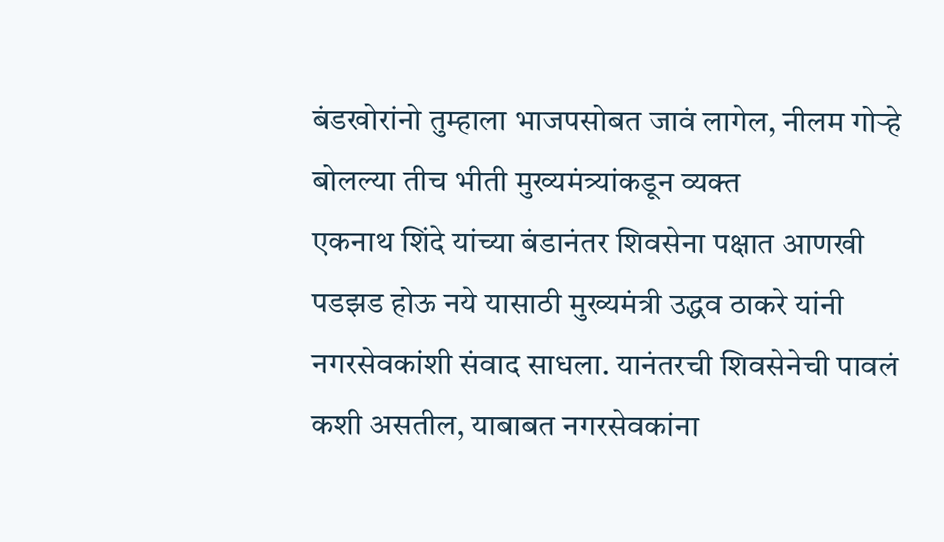बंडखोरांनो तुम्हाला भाजपसोबत जावं लागेल, नीलम गोऱ्हे बोलल्या तीच भीती मुख्यमंत्र्यांकडून व्यक्त
एकनाथ शिंदे यांच्या बंडानंतर शिवसेना पक्षात आणखी पडझड होऊ नये यासाठी मुख्यमंत्री उद्धव ठाकरे यांनी नगरसेवकांशी संवाद साधला. यानंतरची शिवसेनेची पावलं कशी असतील, याबाबत नगरसेवकांना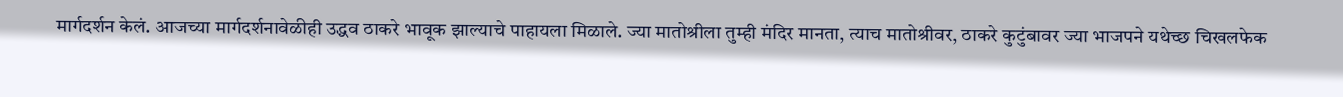मार्गदर्शन केलं. आजच्या मार्गदर्शनावेळीही उद्धव ठाकरे भावूक झाल्याचे पाहायला मिळाले. ज्या मातोश्रीला तुम्ही मंदिर मानता, त्याच मातोश्रीवर, ठाकरे कुटुंबावर ज्या भाजपने यथेच्छ चिखलफेक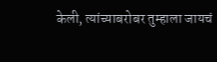केली, त्यांच्याबरोबर तुम्हाला जायचं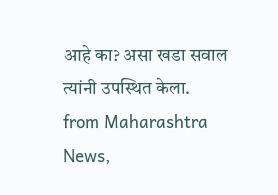आहे का? असा खडा सवाल त्यांनी उपस्थित केला.
from Maharashtra News,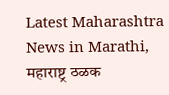Latest Maharashtra News in Marathi, महाराष्ट्र ठळक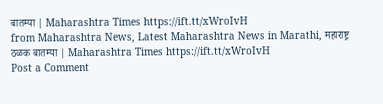बातम्या | Maharashtra Times https://ift.tt/xWroIvH
from Maharashtra News, Latest Maharashtra News in Marathi, महाराष्ट्र ठळक बातम्या | Maharashtra Times https://ift.tt/xWroIvH
Post a Comment